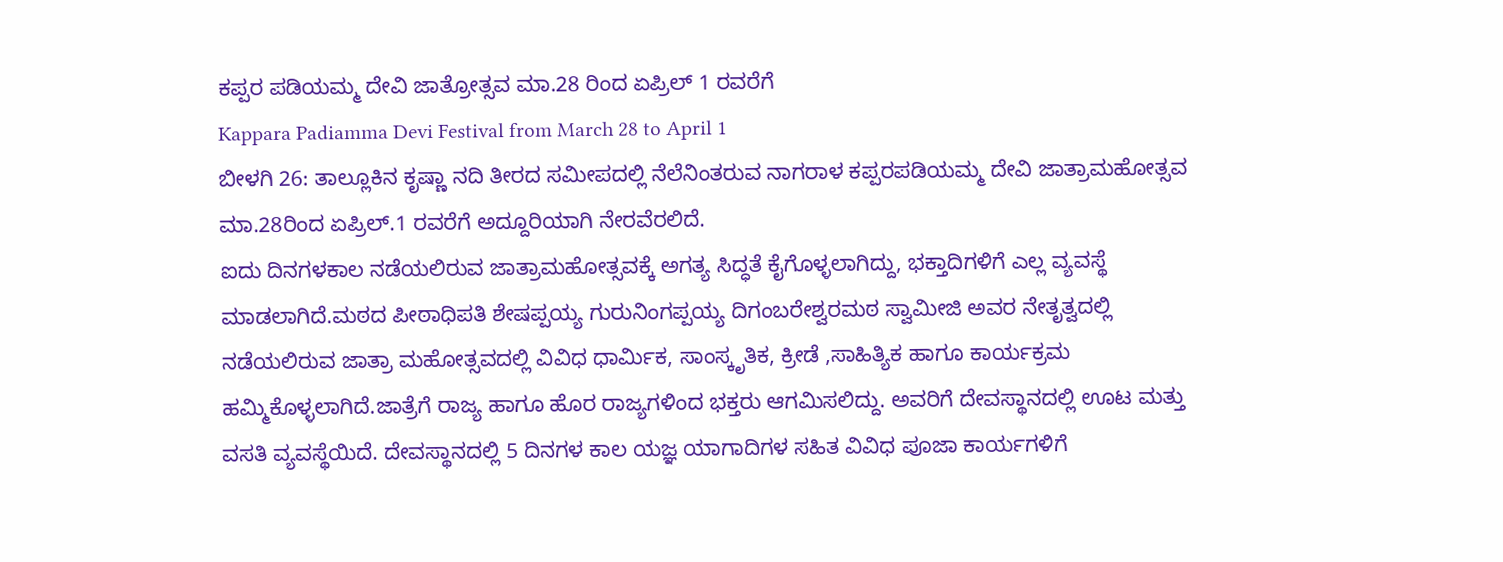ಕಪ್ಪರ ಪಡಿಯಮ್ಮ ದೇವಿ ಜಾತ್ರೋತ್ಸವ ಮಾ.28 ರಿಂದ ಏಪ್ರಿಲ್ 1 ರವರೆಗೆ
Kappara Padiamma Devi Festival from March 28 to April 1
ಬೀಳಗಿ 26: ತಾಲ್ಲೂಕಿನ ಕೃಷ್ಣಾ ನದಿ ತೀರದ ಸಮೀಪದಲ್ಲಿ ನೆಲೆನಿಂತರುವ ನಾಗರಾಳ ಕಪ್ಪರಪಡಿಯಮ್ಮ ದೇವಿ ಜಾತ್ರಾಮಹೋತ್ಸವ ಮಾ.28ರಿಂದ ಏಪ್ರಿಲ್.1 ರವರೆಗೆ ಅದ್ದೂರಿಯಾಗಿ ನೇರವೆರಲಿದೆ.
ಐದು ದಿನಗಳಕಾಲ ನಡೆಯಲಿರುವ ಜಾತ್ರಾಮಹೋತ್ಸವಕ್ಕೆ ಅಗತ್ಯ ಸಿದ್ಧತೆ ಕೈಗೊಳ್ಳಲಾಗಿದ್ದು, ಭಕ್ತಾದಿಗಳಿಗೆ ಎಲ್ಲ ವ್ಯವಸ್ಥೆ ಮಾಡಲಾಗಿದೆ.ಮಠದ ಪೀಠಾಧಿಪತಿ ಶೇಷಪ್ಪಯ್ಯ ಗುರುನಿಂಗಪ್ಪಯ್ಯ ದಿಗಂಬರೇಶ್ವರಮಠ ಸ್ವಾಮೀಜಿ ಅವರ ನೇತೃತ್ವದಲ್ಲಿ ನಡೆಯಲಿರುವ ಜಾತ್ರಾ ಮಹೋತ್ಸವದಲ್ಲಿ ವಿವಿಧ ಧಾರ್ಮಿಕ, ಸಾಂಸ್ಕೃತಿಕ, ಕ್ರೀಡೆ ,ಸಾಹಿತ್ಯಿಕ ಹಾಗೂ ಕಾರ್ಯಕ್ರಮ ಹಮ್ಮಿಕೊಳ್ಳಲಾಗಿದೆ.ಜಾತ್ರೆಗೆ ರಾಜ್ಯ ಹಾಗೂ ಹೊರ ರಾಜ್ಯಗಳಿಂದ ಭಕ್ತರು ಆಗಮಿಸಲಿದ್ದು. ಅವರಿಗೆ ದೇವಸ್ಥಾನದಲ್ಲಿ ಊಟ ಮತ್ತು ವಸತಿ ವ್ಯವಸ್ಥೆಯಿದೆ. ದೇವಸ್ಥಾನದಲ್ಲಿ 5 ದಿನಗಳ ಕಾಲ ಯಜ್ಞ ಯಾಗಾದಿಗಳ ಸಹಿತ ವಿವಿಧ ಪೂಜಾ ಕಾರ್ಯಗಳಿಗೆ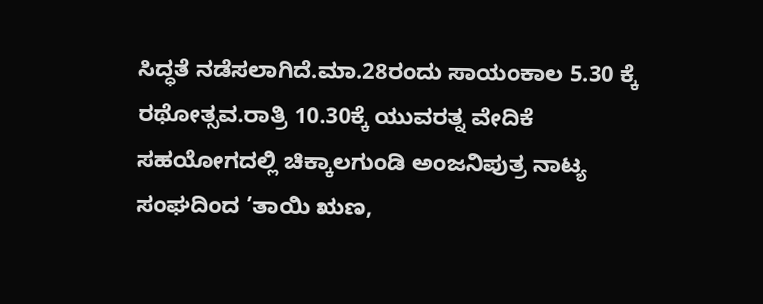ಸಿದ್ಧತೆ ನಡೆಸಲಾಗಿದೆ.ಮಾ.28ರಂದು ಸಾಯಂಕಾಲ 5.30 ಕ್ಕೆ ರಥೋತ್ಸವ.ರಾತ್ರಿ 10.30ಕ್ಕೆ ಯುವರತ್ನ ವೇದಿಕೆ ಸಹಯೋಗದಲ್ಲಿ ಚಿಕ್ಕಾಲಗುಂಡಿ ಅಂಜನಿಪುತ್ರ ನಾಟ್ಯ ಸಂಘದಿಂದ ’ತಾಯಿ ಋಣ,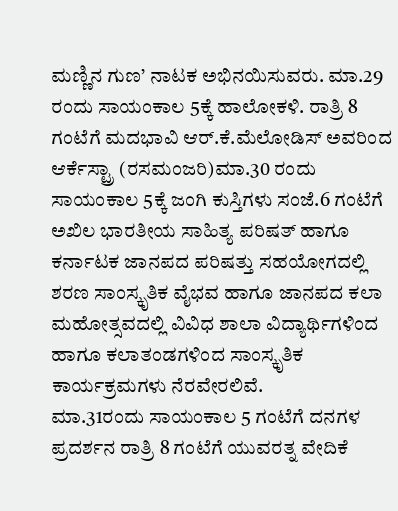ಮಣ್ಣಿನ ಗುಣ’ ನಾಟಕ ಅಭಿನಯಿಸುವರು. ಮಾ.29 ರಂದು ಸಾಯಂಕಾಲ 5ಕ್ಕೆ ಹಾಲೋಕಳಿ. ರಾತ್ರಿ 8 ಗಂಟೆಗೆ ಮದಭಾವಿ ಆರ್.ಕೆ.ಮೆಲೋಡಿಸ್ ಅವರಿಂದ ಆರ್ಕೆಸ್ಟ್ರಾ (ರಸಮಂಜರಿ)ಮಾ.30 ರಂದು ಸಾಯಂಕಾಲ 5ಕ್ಕೆ ಜಂಗಿ ಕುಸ್ತಿಗಳು ಸಂಜೆ.6 ಗಂಟೆಗೆ ಅಖಿಲ ಭಾರತೀಯ ಸಾಹಿತ್ಯ ಪರಿಷತ್ ಹಾಗೂ ಕರ್ನಾಟಕ ಜಾನಪದ ಪರಿಷತ್ತು ಸಹಯೋಗದಲ್ಲಿ ಶರಣ ಸಾಂಸ್ಕೃತಿಕ ವೈಭವ ಹಾಗೂ ಜಾನಪದ ಕಲಾ ಮಹೋತ್ಸವದಲ್ಲಿ ವಿವಿಧ ಶಾಲಾ ವಿದ್ಯಾರ್ಥಿಗಳಿಂದ ಹಾಗೂ ಕಲಾತಂಡಗಳಿಂದ ಸಾಂಸ್ಕೃತಿಕ ಕಾರ್ಯಕ್ರಮಗಳು ನೆರವೇರಲಿವೆ.
ಮಾ.31ರಂದು ಸಾಯಂಕಾಲ 5 ಗಂಟೆಗೆ ದನಗಳ ಪ್ರದರ್ಶನ ರಾತ್ರಿ 8 ಗಂಟೆಗೆ ಯುವರತ್ನ ವೇದಿಕೆ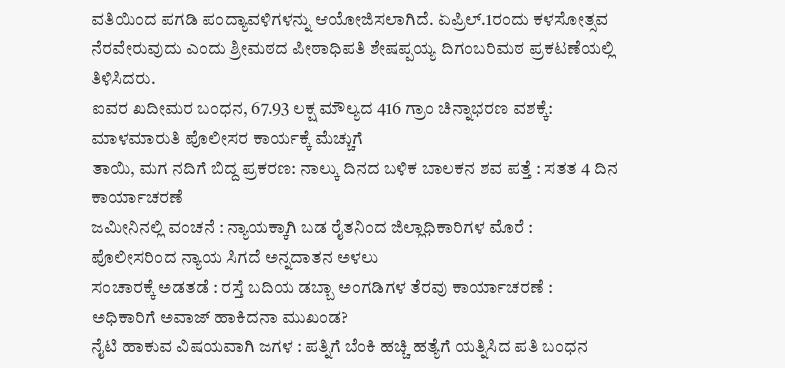ವತಿಯಿಂದ ಪಗಡಿ ಪಂದ್ಯಾವಳಿಗಳನ್ನು ಆಯೋಜಿಸಲಾಗಿದೆ. ಏಪ್ರಿಲ್.1ರಂದು ಕಳಸೋತ್ಸವ ನೆರವೇರುವುದು ಎಂದು ಶ್ರೀಮಠದ ಪೀಠಾಧಿಪತಿ ಶೇಷಪ್ಪಯ್ಯ ದಿಗಂಬರಿಮಠ ಪ್ರಕಟಣೆಯಲ್ಲಿ ತಿಳಿಸಿದರು.
ಐವರ ಖದೀಮರ ಬಂಧನ, 67.93 ಲಕ್ಷ ಮೌಲ್ಯದ 416 ಗ್ರಾಂ ಚಿನ್ನಾಭರಣ ವಶಕ್ಕೆ: ಮಾಳಮಾರುತಿ ಪೊಲೀಸರ ಕಾರ್ಯಕ್ಕೆ ಮೆಚ್ಚುಗೆ
ತಾಯಿ, ಮಗ ನದಿಗೆ ಬಿದ್ದ ಪ್ರಕರಣ: ನಾಲ್ಕು ದಿನದ ಬಳಿಕ ಬಾಲಕನ ಶವ ಪತ್ತೆ : ಸತತ 4 ದಿನ ಕಾರ್ಯಾಚರಣೆ
ಜಮೀನಿನಲ್ಲಿ ವಂಚನೆ : ನ್ಯಾಯಕ್ಕಾಗಿ ಬಡ ರೈತನಿಂದ ಜಿಲ್ಲಾಧಿಕಾರಿಗಳ ಮೊರೆ : ಪೊಲೀಸರಿಂದ ನ್ಯಾಯ ಸಿಗದೆ ಅನ್ನದಾತನ ಅಳಲು
ಸಂಚಾರಕ್ಕೆ ಅಡತಡೆ : ರಸ್ತೆ ಬದಿಯ ಡಬ್ಬಾ ಅಂಗಡಿಗಳ ತೆರವು ಕಾರ್ಯಾಚರಣೆ : ಅಧಿಕಾರಿಗೆ ಅವಾಜ್ ಹಾಕಿದನಾ ಮುಖಂಡ?
ನೈಟಿ ಹಾಕುವ ವಿಷಯವಾಗಿ ಜಗಳ : ಪತ್ನಿಗೆ ಬೆಂಕಿ ಹಚ್ಚಿ ಹತ್ಯೆಗೆ ಯತ್ನಿಸಿದ ಪತಿ ಬಂಧನ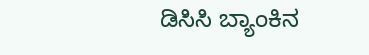ಡಿಸಿಸಿ ಬ್ಯಾಂಕಿನ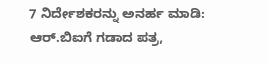7 ನಿರ್ದೇಶಕರನ್ನು ಅನರ್ಹ ಮಾಡಿ: ಆರ್.ಬಿಐಗೆ ಗಡಾದ ಪತ್ರ,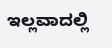ಇಲ್ಲವಾದಲ್ಲಿ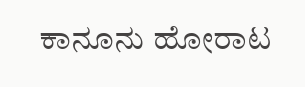ಕಾನೂನು ಹೋರಾಟ